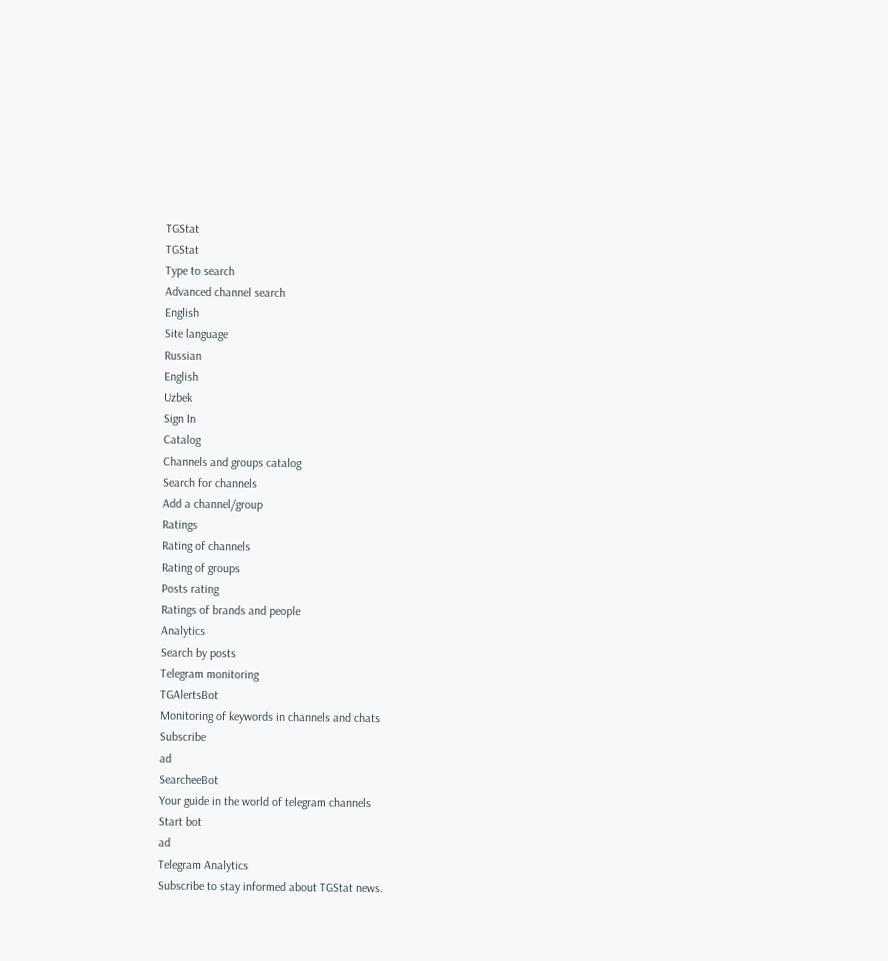TGStat
TGStat
Type to search
Advanced channel search
English
Site language
Russian
English
Uzbek
Sign In
Catalog
Channels and groups catalog
Search for channels
Add a channel/group
Ratings
Rating of channels
Rating of groups
Posts rating
Ratings of brands and people
Analytics
Search by posts
Telegram monitoring
TGAlertsBot
Monitoring of keywords in channels and chats
Subscribe
ad
SearcheeBot
Your guide in the world of telegram channels
Start bot
ad
Telegram Analytics
Subscribe to stay informed about TGStat news.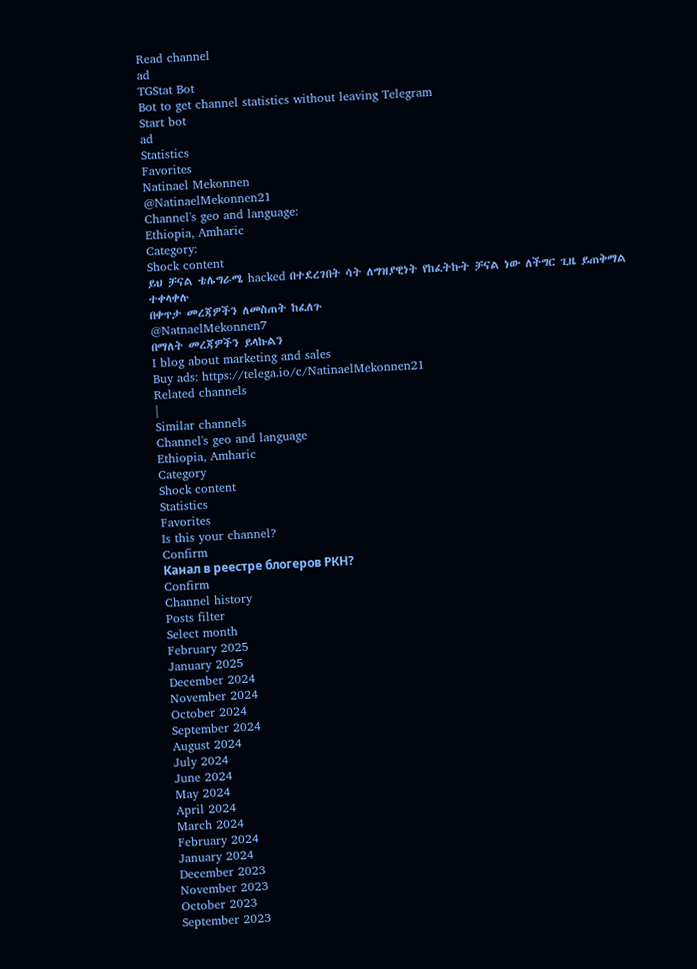Read channel
ad
TGStat Bot
Bot to get channel statistics without leaving Telegram
Start bot
ad
Statistics
Favorites
Natinael Mekonnen
@NatinaelMekonnen21
Channel's geo and language:
Ethiopia, Amharic
Category:
Shock content
ይህ ቻናል ቴሌግራሜ hacked በተደረገበት ሳት ለግዝያዊነት የከፈትኩት ቻናል ነው ለችግር ጊዜ ይጠቅማል ተቀላቀሉ
በቀጥታ መረጃዎችን ለመስጠት ከፈለጉ
@NatnaelMekonnen7
በማለት መረጃዎችን ይላኩልን
I blog about marketing and sales
Buy ads: https://telega.io/c/NatinaelMekonnen21
Related channels
|
Similar channels
Channel's geo and language
Ethiopia, Amharic
Category
Shock content
Statistics
Favorites
Is this your channel?
Confirm
Канал в реестре блогеров РКН?
Confirm
Channel history
Posts filter
Select month
February 2025
January 2025
December 2024
November 2024
October 2024
September 2024
August 2024
July 2024
June 2024
May 2024
April 2024
March 2024
February 2024
January 2024
December 2023
November 2023
October 2023
September 2023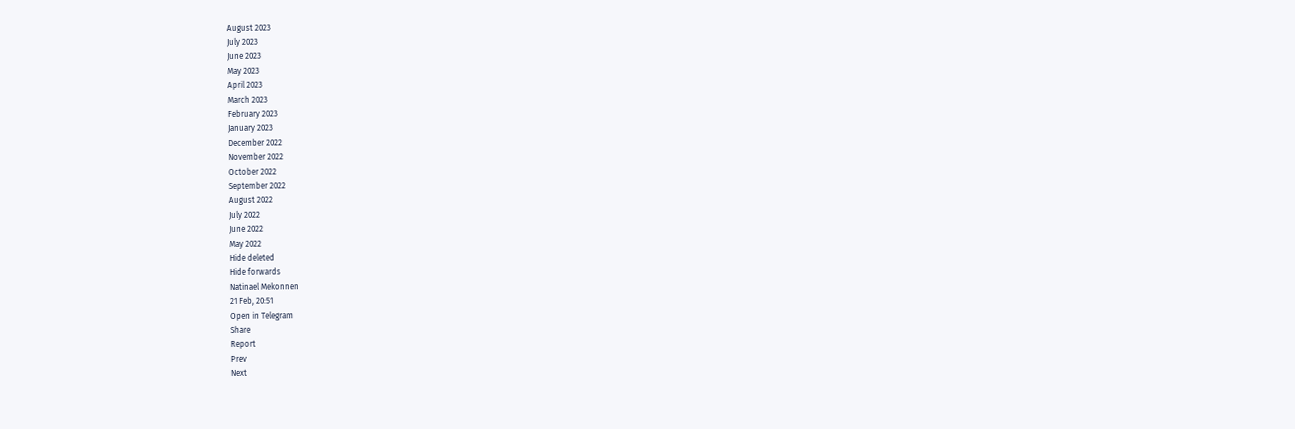August 2023
July 2023
June 2023
May 2023
April 2023
March 2023
February 2023
January 2023
December 2022
November 2022
October 2022
September 2022
August 2022
July 2022
June 2022
May 2022
Hide deleted
Hide forwards
Natinael Mekonnen
21 Feb, 20:51
Open in Telegram
Share
Report
Prev
Next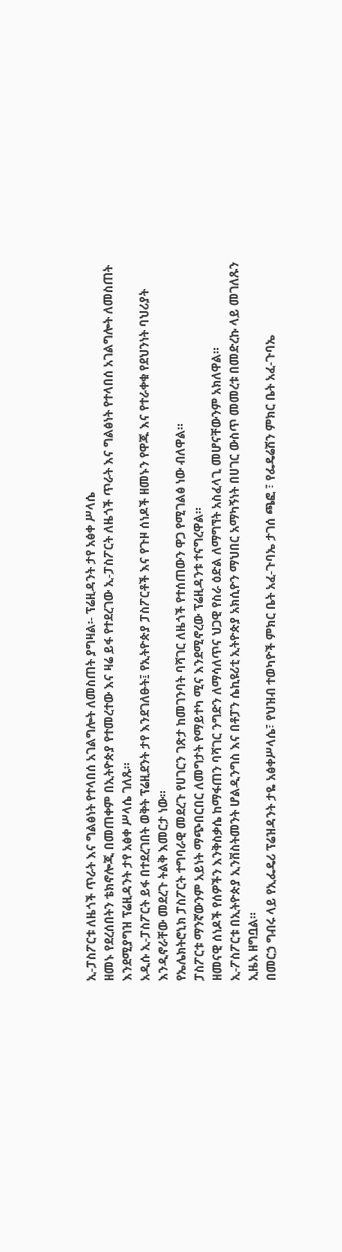ኢ-ፓስፖርቱ ለዜጎች ጥራት እና ግልፅነት የተላበሰ አገልግሎት ለመስጠት ያግዛል፡- ፕሬዚዳንት ታየ አፅቀ ሥላሴ
ዘመኑ የደረሰበትን ቴክኖሎጂ በመጠቀም በኢትዮጵያ የተመረተው እና ዛሬ ይፋ የተደረገው ኢ-ፓስፖርት ለዜጎች ጥራት እና ግልፅነት የተላበሰ አገልግሎት ለመስጠት እንደሚያግዝ ፕሬዚዳንት ታየ አፅቀ ሥላሴ ገለጹ።
አዲሱ ኢ-ፓስፖርት ይፋ በተደረገበት ወቅት ፕሬዚደንት ታየ እንደገለፁት፤ የኢትዮጵያ ፓስፖርቶች እና የጉዞ ሰነዶች ዘመኑን የዋጁ እና የተራቀቁ የደህንነት ባህሪያት እንዲኖራቸው መደረጉ ትልቅ እመርታ ነው።
የኤሌክትሮኒክ ፓስፖርት ተግባራዊ መደረጉ የሀገርን ገጽታ ከመገንባት ባሻገር ለዜጎች የተሰጠውን ዋጋ የሚገልፅ ነው ብለዋል።
ፓስፖርቱ ማንኛውንም አይነት ማጭበርበር ለመግታት የማይተካ ሚና እንደሚኖረው ፕሬዚዳንቱ ተናግረዋል።
ዘመናዊ ሰነዶች የሰዎችን እንቅስቃሴ ከማፋጠን ባሻገር ንግድን ለማሳለጥና ህጋዊ የስራ ዕድል ለማግኘት አስፈላጊ መሆናቸውንም አክለዋል።
ኢ-ፖስፖርቱ በኢትዮጵያ ኢንቨስትመንት ሆልዲንግስ እና በቶፓን ሴኪዩሪቲ ኢትዮጵያ አክሲዮን ማህበር አማካኝነት በሀገር ውስጥ መመረቱ በመድረኩ ላይ መገለጹን ኢዜአ ዘግቧል።
በመርኃ ግብሩ ላይ የኢፌዴሪ ፕሬዝዳንት ታዬ አፅቀሥላሴ፣ የህዝብ ተወካዮች ምክር ቤት አፈ-ጉባኤ ታገሰ ጫፎ ፣ የፌዴሬሽን ምክር ቤት አፈ-ጉባኤ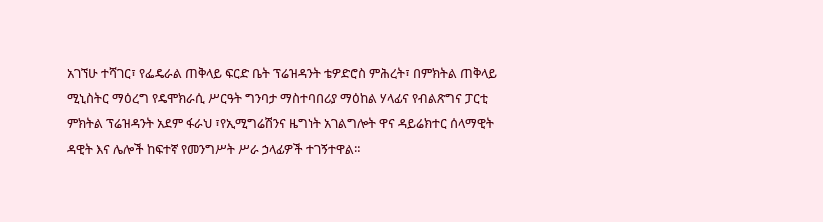አገኘሁ ተሻገር፣ የፌዴራል ጠቅላይ ፍርድ ቤት ፕሬዝዳንት ቴዎድሮስ ምሕረት፣ በምክትል ጠቅላይ ሚኒስትር ማዕረግ የዴሞክራሲ ሥርዓት ግንባታ ማስተባበሪያ ማዕከል ሃላፊና የብልጽግና ፓርቲ ምክትል ፕሬዝዳንት አደም ፋራህ ፣የኢሚግሬሽንና ዜግነት አገልግሎት ዋና ዳይሬክተር ሰላማዊት ዳዊት እና ሌሎች ከፍተኛ የመንግሥት ሥራ ኃላፊዎች ተገኝተዋል።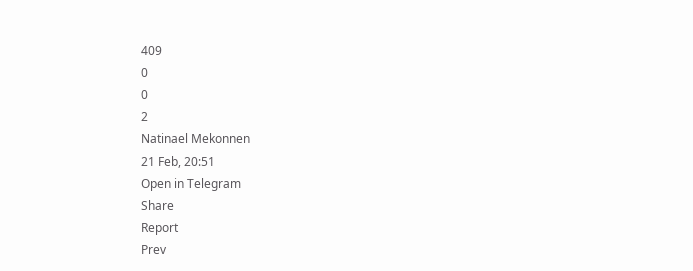409
0
0
2
Natinael Mekonnen
21 Feb, 20:51
Open in Telegram
Share
Report
Prev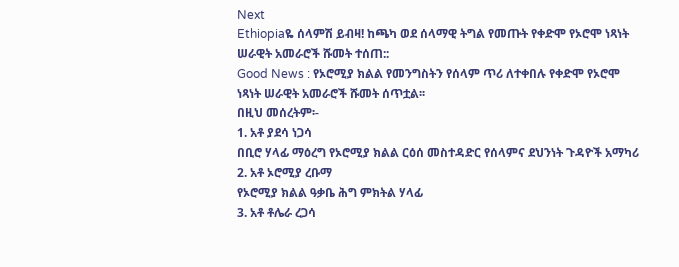Next
Ethiopiaዬ ሰላምሽ ይብዛ! ከጫካ ወደ ሰላማዊ ትግል የመጡት የቀድሞ የኦሮሞ ነጻነት ሠራዊት አመራሮች ሹመት ተሰጠ::
Good News : የኦሮሚያ ክልል የመንግስትን የሰላም ጥሪ ለተቀበሉ የቀድሞ የኦሮሞ ነጻነት ሠራዊት አመራሮች ሹመት ሰጥቷል፡፡
በዚህ መሰረትም፡-
1. አቶ ያደሳ ነጋሳ
በቢሮ ሃላፊ ማዕረግ የኦሮሚያ ክልል ርዕሰ መስተዳድር የሰላምና ደህንነት ጉዳዮች አማካሪ
2. አቶ ኦሮሚያ ረቡማ
የኦሮሚያ ክልል ዓቃቤ ሕግ ምክትል ሃላፊ
3. አቶ ቶሌራ ረጋሳ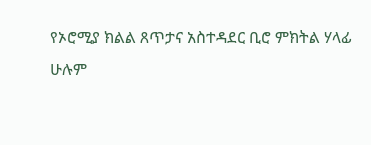የኦሮሚያ ክልል ጸጥታና አስተዳደር ቢሮ ምክትል ሃላፊ
ሁሉም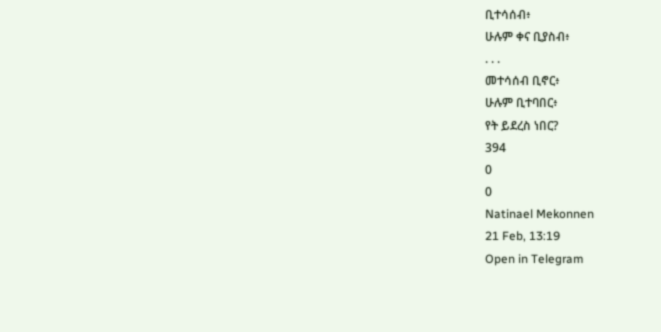ቢተሳሰብ፥
ሁሉም ቀና ቢያስብ፥
. . .
መተሳሰብ ቢኖር፥
ሁሉም ቢተባበር፥
የት ይደረስ ነበር?
394
0
0
Natinael Mekonnen
21 Feb, 13:19
Open in Telegram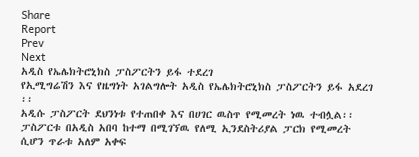Share
Report
Prev
Next
አዲስ የኤሌክትሮኒክስ ፓስፖርትን ይፋ ተደረገ
የኢሚግሬሽን እና የዜግነት አገልግሎት አዲስ የኤሌክትሮኒክስ ፓስፖርትን ይፋ አደረገ ፡፡
አዲሱ ፓስፖርት ደህንነቱ የተጠበቀ እና በሀገር ዉስጥ የሚመረት ነዉ ተብሏል፡፡
ፓስፖርቱ በአዲስ አበባ ከተማ በሚገኘዉ የለሚ ኢንደስትሪያል ፓርክ የሚመረት ሲሆን ጥራቱ አለም አቀፍ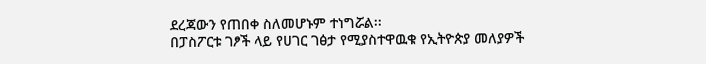ደረጃውን የጠበቀ ስለመሆኑም ተነግሯል፡፡
በፓስፖርቱ ገፆች ላይ የሀገር ገፅታ የሚያስተዋዉቁ የኢትዮጵያ መለያዎች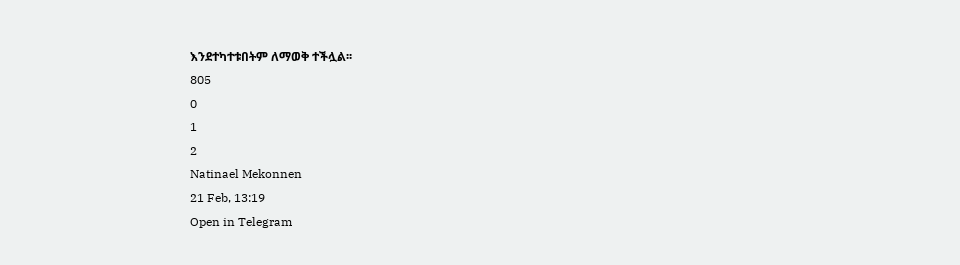እንደተካተቱበትም ለማወቅ ተችሏል፡፡
805
0
1
2
Natinael Mekonnen
21 Feb, 13:19
Open in Telegram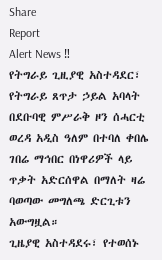Share
Report
Alert News ‼
የትግራይ ጊዚያዊ አስተዳደር፣ የትግራይ ጸጥታ ኃይል አባላት በደቡባዊ ምሥራቅ ዞን ሰሓርቲ ወረዳ አዲስ ዓለም በተባለ ቀበሌ ገበሬ ማኅበር በነዋሪዎች ላይ ጥቃት አድርሰዋል በማለት ዛሬ ባወጣው መግለጫ ድርጊቱን አውግዟል።
ጊዜያዊ አስተዳደሩ፣ የተወሰኑ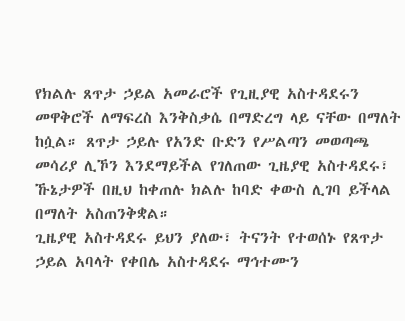የክልሉ ጸጥታ ኃይል አመራሮች የጊዚያዊ አስተዳደሩን መዋቅሮች ለማፍረስ እንቅስቃሴ በማድረግ ላይ ናቸው በማለት ከሷል። ጸጥታ ኃይሉ የአንድ ቡድን የሥልጣን መወጣጫ መሳሪያ ሊኾን እንደማይችል የገለጠው ጊዜያዊ አስተዳደሩ፣ ኹኔታዎች በዚህ ከቀጠሉ ክልሉ ከባድ ቀውስ ሊገባ ይችላል በማለት አስጠንቅቋል።
ጊዜያዊ አስተዳደሩ ይህን ያለው፣ ትናንት የተወሰኑ የጸጥታ ኃይል አባላት የቀበሌ አስተዳደሩ ማኅተሙን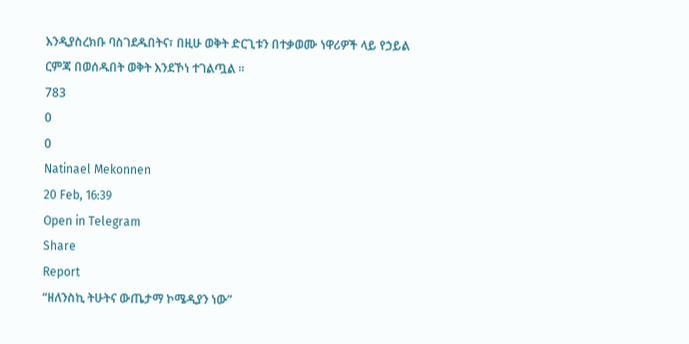እንዲያስረክቡ ባስገደዱበትና፣ በዚሁ ወቅት ድርጊቱን በተቃወሙ ነዋሪዎች ላይ የኃይል ርምጃ በወሰዱበት ወቅት እንደኾነ ተገልጧል ።
783
0
0
Natinael Mekonnen
20 Feb, 16:39
Open in Telegram
Share
Report
“ዘለንስኪ ትሁትና ውጤታማ ኮሜዲያን ነው”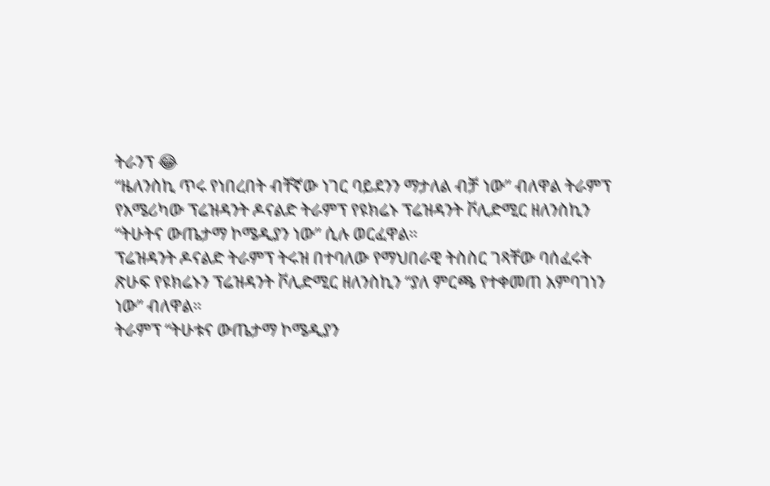ትራንፕ 😂
“ዜለንስኪ ጥሩ የነበረበት ብቸኛው ነገር ባይደንን ማታለል ብቻ ነው” ብለዋል ትራምፕ
የአሜሪካው ፕሬዝዳንት ዶናልድ ትራምፕ የዩክሬኑ ፕሬዝዳንት ቮሊድሚር ዘለንስኪን “ትሁትና ውጤታማ ኮሜዲያን ነው” ሲሉ ወርፈዋል።
ፕሬዝዳንት ዶናልድ ትራምፕ ትሩዝ በተባለው የማህበራዊ ትስስር ገጻቸው ባሰፈሩት ጽሁፍ የዩክሬኑን ፕሬዝዳንት ቮሊድሚር ዘለንስኪን “ያለ ምርጫ የተቀመጠ አምባገነን ነው” ብለዋል።
ትራምፕ “ትሁቱና ውጤታማ ኮሜዲያን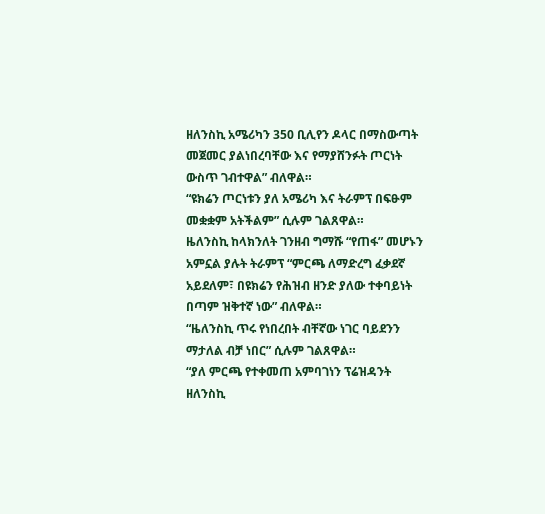ዘለንስኪ አሜሪካን 350 ቢሊየን ዶላር በማስውጣት መጀመር ያልነበረባቸው እና የማያሸንፉት ጦርነት ውስጥ ገብተዋል” ብለዋል።
“ዩክሬን ጦርነቱን ያለ አሜሪካ እና ትራምፕ በፍፁም መቋቋም አትችልም” ሲሉም ገልጸዋል።
ዜለንስኪ ከላክንለት ገንዘብ ግማሹ “የጠፋ” መሆኑን አምኗል ያሉት ትራምፕ “ምርጫ ለማድረግ ፈቃደኛ አይደለም፣ በዩክሬን የሕዝብ ዘንድ ያለው ተቀባይነት በጣም ዝቅተኛ ነው” ብለዋል።
“ዜለንስኪ ጥሩ የነበረበት ብቸኛው ነገር ባይደንን ማታለል ብቻ ነበር” ሲሉም ገልጸዋል።
“ያለ ምርጫ የተቀመጠ አምባገነን ፕሬዝዳንት ዘለንስኪ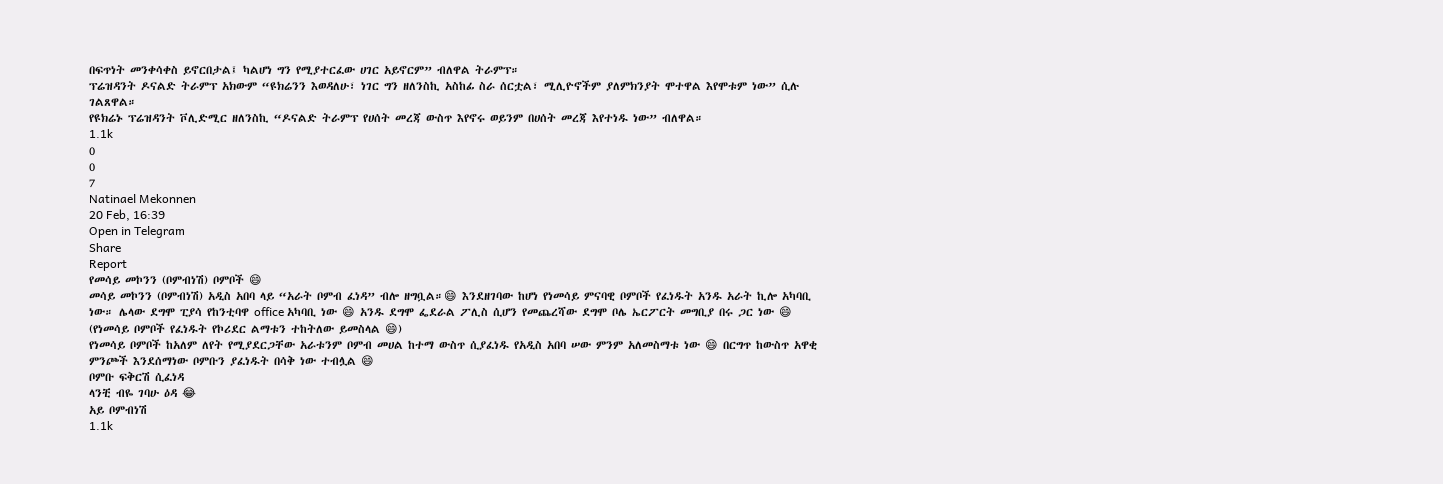በፍጥነት መንቀሳቀስ ይኖርበታል፤ ካልሆነ ግን የሚያተርፈው ሀገር አይኖርም” ብለዋል ትራምፕ።
ፕሬዝዳንት ዶናልድ ትራምፕ አክውም “ዩክሬንን እወዳለሁ፣ ነገር ግን ዘለንስኪ አስከፊ ስራ ሰርቷል፣ ሚሊዮኖችም ያለምክንያት ሞተዋል እየሞቱም ነው” ሲሉ ገልጸዋል።
የዩክሬኑ ፕሬዝዳንት ቮሊድሚር ዘለንስኪ “ዶናልድ ትራምፕ የሀሰት መረጃ ውስጥ እየኖሩ ወይንም በሀሰት መረጃ እየተነዱ ነው” ብለዋል።
1.1k
0
0
7
Natinael Mekonnen
20 Feb, 16:39
Open in Telegram
Share
Report
የመሳይ መኮንን (ቦምብነሽ) ቦምቦች 😄
መሳይ መኮንን (ቦምብነሽ) አዲስ አበባ ላይ “አራት ቦምብ ፈነዳ” ብሎ ዘግቧል።😄 እንደዘገባው ከሆነ የነመሳይ ምናባዊ ቦምቦች የፈነዱት አንዱ አራት ኪሎ አካባቢ ነው። ሌላው ደግሞ ፒያሳ የከንቲባዋ office አካባቢ ነው 😄 አንዱ ደግሞ ፌደራል ፖሊስ ሲሆን የመጨረሻው ደግሞ ቦሌ ኤርፖርት መግቢያ በሩ ጋር ነው 😄 (የነመሳይ ቦምቦች የፈነዱት የኮሪደር ልማቱን ተከትለው ይመስላል 😄)
የነመሳይ ቦምቦች ከአለም ለየት የሚያደርጋቸው አራቱንም ቦምብ መሀል ከተማ ውስጥ ሲያፈነዱ የአዲስ አበባ ሠው ምንም አለመስማቱ ነው 😄 በርግጥ ከውስጥ አዋቂ ምንጮች እንደሰማነው ቦምቡን ያፈነዱት በሳቅ ነው ተብሏል 😄
ቦምቡ ፍቅርሽ ሲፈነዳ
ላንቺ ብዬ ገባሁ ዕዳ 😂
አይ ቦምብነሽ
1.1k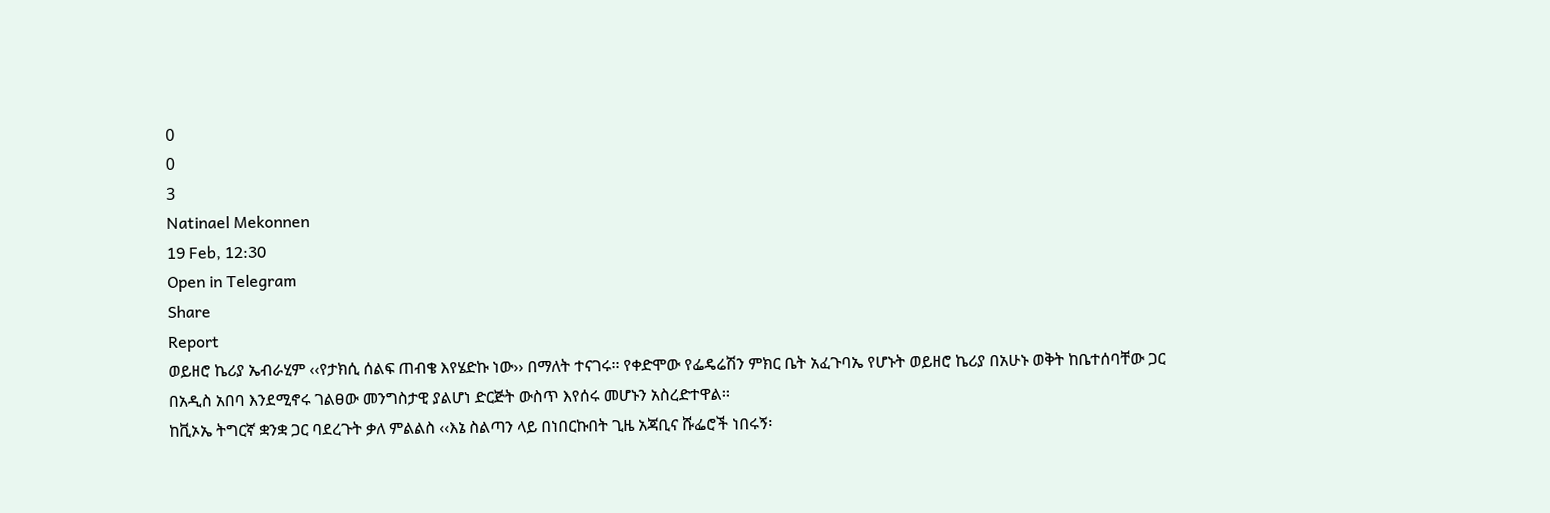0
0
3
Natinael Mekonnen
19 Feb, 12:30
Open in Telegram
Share
Report
ወይዘሮ ኬሪያ ኤብራሂም ‹‹የታክሲ ሰልፍ ጠብቄ እየሄድኩ ነው›› በማለት ተናገሩ፡፡ የቀድሞው የፌዴሬሽን ምክር ቤት አፈጉባኤ የሆኑት ወይዘሮ ኬሪያ በአሁኑ ወቅት ከቤተሰባቸው ጋር በአዲስ አበባ እንደሚኖሩ ገልፀው መንግስታዊ ያልሆነ ድርጅት ውስጥ እየሰሩ መሆኑን አስረድተዋል፡፡
ከቪኦኤ ትግርኛ ቋንቋ ጋር ባደረጉት ቃለ ምልልስ ‹‹እኔ ስልጣን ላይ በነበርኩበት ጊዜ አጃቢና ሹፌሮች ነበሩኝ፡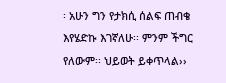፡ አሁን ግን የታክሲ ሰልፍ ጠብቄ እየሄድኩ እገኛለሁ፡፡ ምንም ችግር የለውም፡፡ ህይወት ይቀጥላል››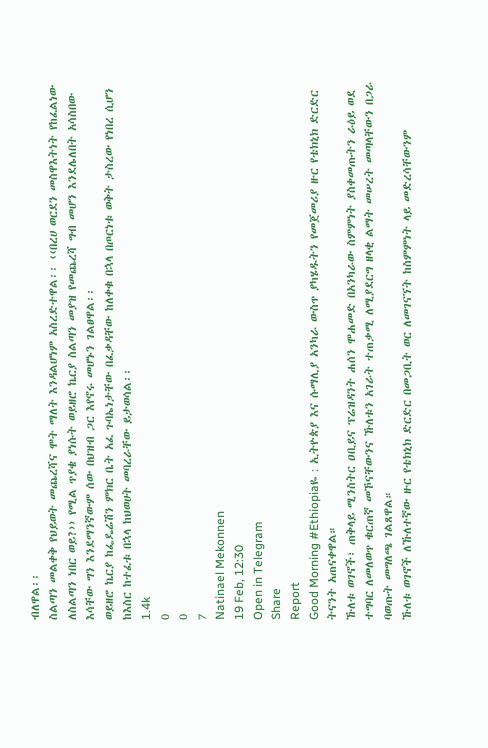ብለዋል፡፡
ስልጣን መልቀቅ የህይወት መጨረሻና ሞት ማለት እንዳልሆነም አስረድተዋል፡፡ ‹‹በረሀ ወርደን መስዋእትነት የከፈልነው ለስልጣን ነበር ወይ?›› የሚል ጥያቄ ያነሱት ወይዘሮ ኬርያ ስልጣን መያዝ የመጨረሻ ግብ መሆን እንደሌለበት አሳስበው እሳቸው ግን እንደማንኛውም ሰው በህዝብ ጋር እየኖሩ መሆኑን ገልፀዋል፡፡
ወይዘሮ ኬርያ ከፌዴሬሽን ምክር ቤት አፈ ጉባኤነታቸው በፈቃዳቸው ከለቀቁ በኋላ በጦርነቱ ወቅት ታስረው የነበረ ሲሆን ከእስር ከተፈቱ በኋላ ከህወሀት መባረራቸው ይታወሳል፡፡
1.4k
0
0
7
Natinael Mekonnen
19 Feb, 12:30
Open in Telegram
Share
Report
Good Morning #Ethiopiaዬ : ኢትዮጵያ እና ሱማሊያ አንካራ ውስጥ ያካሄዱትን የመጀመሪያ ዙር የቴክኒክ ድርድር ትናንት አጠናቀዋል።
ኹለቱ ወገኖች፣ ጠቅላይ ሚንስትር ዐቢይና ፕሬዝዳንት ሐሰን ሞሐመድ በአንካራው ስምምነት ያስቀመጡትን ራዕይ ወደ ተግባር ለመለወጥ ቁርጠኛ መኾናቸውንና ኹለቱን አገራት ተጠቃሚ ለሚያደርግ ዘላቂ ልማት መሠረት መጣላቸውን በጋራ ባወጡት መግለጫ ገልጸዋል።
ኹለቱ ወገኖች ለኹለተኛው ዙር የቴክኒክ ድርድር በመጋቢት ወር ለመገናኘት ከስምምነት ላይ መድረሳቸውንም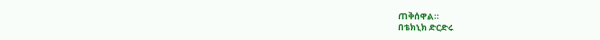ጠቅሰዋል።
በቴክኒክ ድርድሩ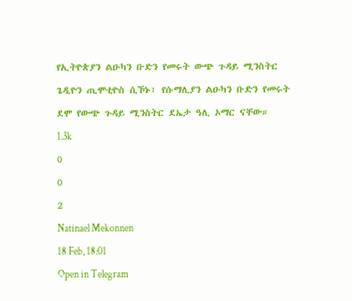የኢትዮጵያን ልዑካን ቡድን የመሩት ውጭ ጉዳይ ሚንስትር ጌዲዮን ጢሞቲዮስ ሲኾኑ፣ የሱማሊያን ልዑካን ቡድን የመሩት ደሞ የውጭ ጉዳይ ሚንስትር ደኤታ ዓሊ ኦማር ናቸው።
1.3k
0
0
2
Natinael Mekonnen
18 Feb, 18:01
Open in Telegram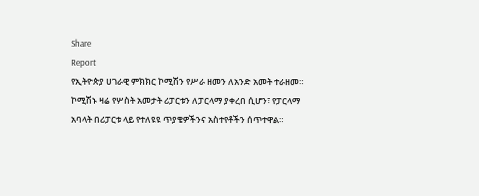Share
Report
የኢትዮጵያ ሀገራዊ ምክክር ኮሚሽን የሥራ ዘመን ለአንድ አመት ተራዘመ።
ኮሚሽኑ ዛሬ የሦስት አመታት ሪፓርቱን ለፓርላማ ያቀረበ ሲሆን፣ የፓርላማ አባላት በሪፓርቱ ላይ የተለዩዩ ጥያቄዎችንና አስተየቶችን ሰጥተዋል።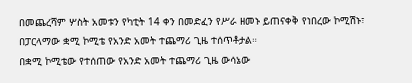በመጨረሻም ሦስት አመቱን የካቲት 14 ቀን በመድፈን የሥራ ዘመኑ ይጠናቀቅ የነበረው ኮሚሽኑ፣ በፓርላማው ቋሚ ኮሚቴ የአንድ አመት ተጨማሪ ጊዜ ተሰጥቶታል።
በቋሚ ኮሚቴው የተሰጠው የአንድ አመት ተጨማሪ ጊዜ ውሳኔው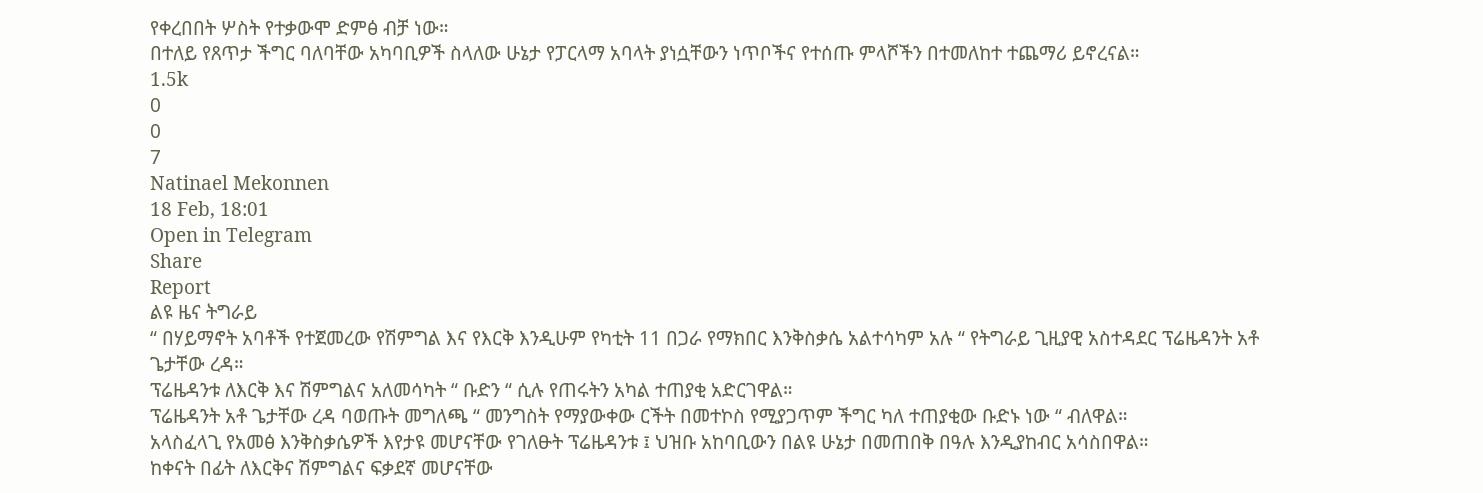የቀረበበት ሦስት የተቃውሞ ድምፅ ብቻ ነው።
በተለይ የጸጥታ ችግር ባለባቸው አካባቢዎች ስላለው ሁኔታ የፓርላማ አባላት ያነሷቸውን ነጥቦችና የተሰጡ ምላሾችን በተመለከተ ተጨማሪ ይኖረናል።
1.5k
0
0
7
Natinael Mekonnen
18 Feb, 18:01
Open in Telegram
Share
Report
ልዩ ዜና ትግራይ
“ በሃይማኖት አባቶች የተጀመረው የሽምግል እና የእርቅ እንዲሁም የካቲት 11 በጋራ የማክበር እንቅስቃሴ አልተሳካም አሉ “ የትግራይ ጊዚያዊ አስተዳደር ፕሬዜዳንት አቶ ጌታቸው ረዳ።
ፕሬዜዳንቱ ለእርቅ እና ሽምግልና አለመሳካት “ ቡድን “ ሲሉ የጠሩትን አካል ተጠያቂ አድርገዋል።
ፕሬዜዳንት አቶ ጌታቸው ረዳ ባወጡት መግለጫ “ መንግስት የማያውቀው ርችት በመተኮስ የሚያጋጥም ችግር ካለ ተጠያቂው ቡድኑ ነው “ ብለዋል።
አላስፈላጊ የአመፅ እንቅስቃሴዎች እየታዩ መሆናቸው የገለፁት ፕሬዜዳንቱ ፤ ህዝቡ አከባቢውን በልዩ ሁኔታ በመጠበቅ በዓሉ እንዲያከብር አሳስበዋል።
ከቀናት በፊት ለእርቅና ሽምግልና ፍቃደኛ መሆናቸው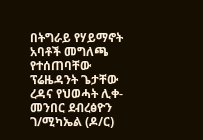በትግራይ የሃይማኖት አባቶች መግለጫ የተሰጠባቸው ፕሬዜዳንት ጌታቸው ረዳና የህወሓት ሊቀ-መንበር ደብረፅዮን ገ/ሚካኤል (ዶ/ር)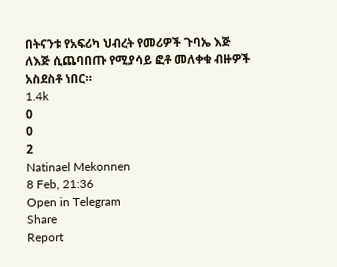በትናንቱ የአፍሪካ ህብረት የመሪዎች ጉባኤ እጅ ለእጅ ሲጨባበጡ የሚያሳይ ፎቶ መለቀቁ ብዙዎች አስደስቶ ነበር።
1.4k
0
0
2
Natinael Mekonnen
8 Feb, 21:36
Open in Telegram
Share
Report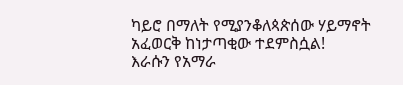ካይሮ በማለት የሚያንቆለጳጵሰው ሃይማኖት አፈወርቅ ከነታጣቂው ተደምስሷል!
እራሱን የአማራ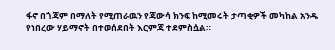ፋኖ በጎጃም በማለት የሚጠራዉን የጃውሳ ክንፍ ከሚመሩት ታጣቂዎች መካከል አንዱ የነበረው ሃይማኖት በተወሰደበት እርምጃ ተደምስሷል።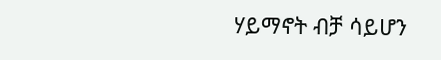ሃይማኖት ብቻ ሳይሆን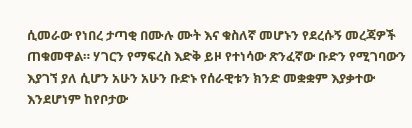ሲመራው የነበረ ታጣቂ በሙሉ ሙት እና ቁስለኛ መሆኑን የደረሱኝ መረጃዎች ጠቁመዋል። ሃገርን የማፍረስ እድቅ ይዞ የተነሳው ጽንፈኛው ቡድን የሚገባውን እያገኘ ያለ ሲሆን አሁን አሁን ቡድኑ የሰራዊቱን ክንድ መቋቋም እያቃተው እንደሆነም ከየቦታው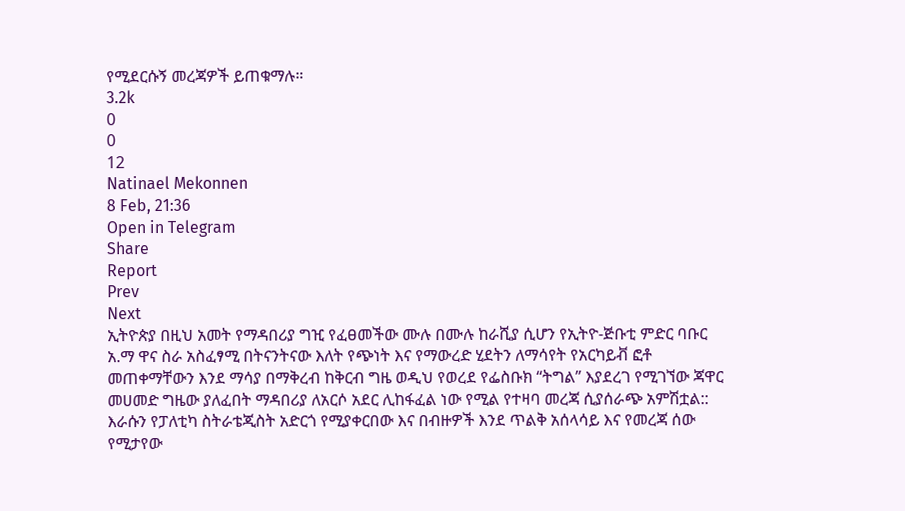የሚደርሱኝ መረጃዎች ይጠቁማሉ።
3.2k
0
0
12
Natinael Mekonnen
8 Feb, 21:36
Open in Telegram
Share
Report
Prev
Next
ኢትዮጵያ በዚህ አመት የማዳበሪያ ግዢ የፈፀመችው ሙሉ በሙሉ ከራሺያ ሲሆን የኢትዮ-ጅቡቲ ምድር ባቡር አ.ማ ዋና ስራ አስፈፃሚ በትናንትናው እለት የጭነት እና የማውረድ ሂደትን ለማሳየት የአርካይቭ ፎቶ መጠቀማቸውን እንደ ማሳያ በማቅረብ ከቅርብ ግዜ ወዲህ የወረደ የፌስቡክ “ትግል” እያደረገ የሚገኘው ጃዋር መሀመድ ግዜው ያለፈበት ማዳበሪያ ለአርሶ አደር ሊከፋፈል ነው የሚል የተዛባ መረጃ ሲያሰራጭ አምሽቷል::
እራሱን የፓለቲካ ስትራቴጂስት አድርጎ የሚያቀርበው እና በብዙዎች እንደ ጥልቅ አሰላሳይ እና የመረጃ ሰው የሚታየው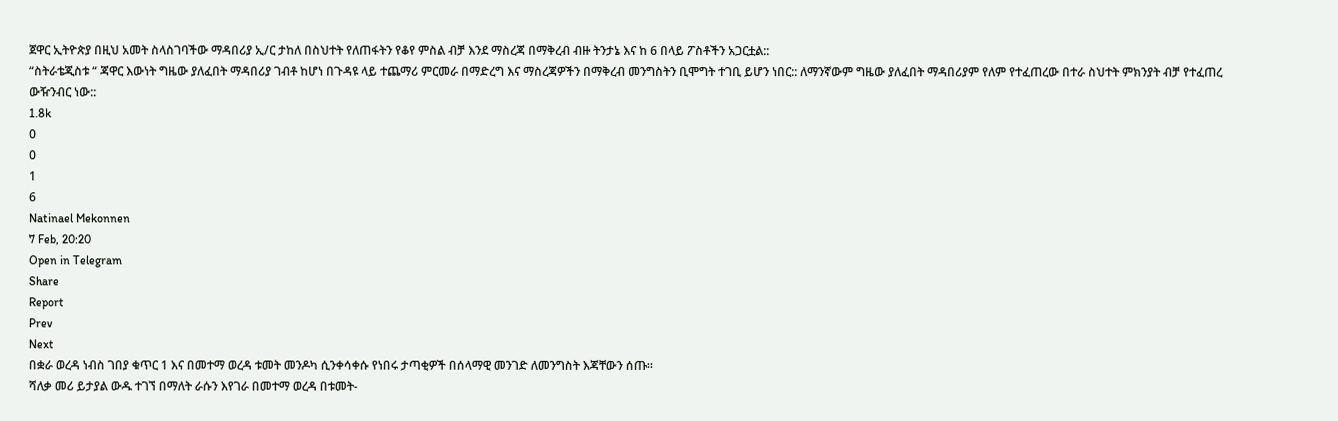ጀዋር ኢትዮጵያ በዚህ አመት ስላስገባችው ማዳበሪያ ኢ/ር ታከለ በስህተት የለጠፋትን የቆየ ምስል ብቻ እንደ ማስረጃ በማቅረብ ብዙ ትንታኔ እና ከ 6 በላይ ፖስቶችን አጋርቷል::
“ስትራቴጂስቱ “ ጃዋር እውነት ግዜው ያለፈበት ማዳበሪያ ገብቶ ከሆነ በጉዳዩ ላይ ተጨማሪ ምርመራ በማድረግ እና ማስረጃዎችን በማቅረብ መንግስትን ቢሞግት ተገቢ ይሆን ነበር:: ለማንኛውም ግዜው ያለፈበት ማዳበሪያም የለም የተፈጠረው በተራ ስህተት ምክንያት ብቻ የተፈጠረ ውዥንብር ነው::
1.8k
0
0
1
6
Natinael Mekonnen
7 Feb, 20:20
Open in Telegram
Share
Report
Prev
Next
በቋራ ወረዳ ነብስ ገበያ ቁጥር 1 እና በመተማ ወረዳ ቱመት መንዶካ ሲንቀሳቀሱ የነበሩ ታጣቂዎች በሰላማዊ መንገድ ለመንግስት እጃቸውን ሰጡ።
ሻለቃ መሪ ይታያል ውዱ ተገኘ በማለት ራሱን እየገራ በመተማ ወረዳ በቱመት-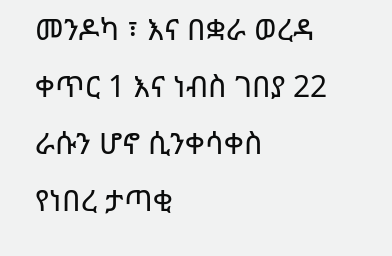መንዶካ ፣ እና በቋራ ወረዳ ቀጥር 1 እና ነብስ ገበያ 22 ራሱን ሆኖ ሲንቀሳቀስ የነበረ ታጣቂ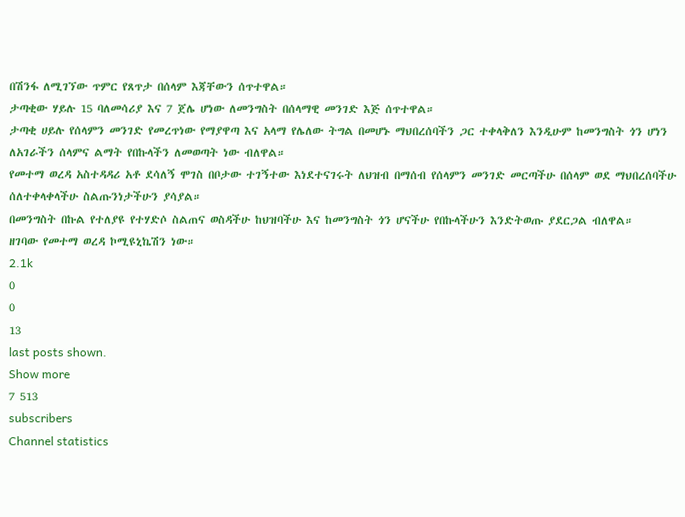በሽንፋ ለሚገኘው ጥምር የጸጥታ በሰላም እጃቸውን ሰጥተዋል።
ታጣቂው ሃይሉ 15 ባለመሳሪያ እና 7 ጀሌ ሆነው ለመንግስት በሰላማዊ መንገድ እጅ ሰጥተዋል።
ታጣቂ ሀይሉ የሰላምን መንገድ የመረጥነው የማያዋጣ እና አላማ የሌለው ትግል በመሆኑ ማህበረሰባችን ጋር ተቀላቅለን እንዲሁም ከመንግስት ጎን ሆነን ለአገራችን ሰላምና ልማት የበኩላችን ለመወጣት ነው ብለዋል።
የመተማ ወረዳ አስተዳዳሪ አቶ ደሳለኝ ሞገስ በቦታው ተገኝተው እነደተናገሩት ለህዝብ በማሰብ የሰላምን መንገድ መርጣችሁ በሰላም ወደ ማህበረሰባችሁ ሰለተቀላቀላችሁ ስልጡንነታችሁን ያሳያል።
በመንግስት በኩል የተለያዩ የተሃድሶ ስልጠና ወስዳችሁ ከህዝባችሁ እና ከመንግስት ጎን ሆናችሁ የበኩላችሁን እንድትወጡ ያደርጋል ብለዋል።
ዘገባው የመተማ ወረዳ ኮሚዩኒኬሽን ነው።
2.1k
0
0
13
last posts shown.
Show more
7 513
subscribers
Channel statistics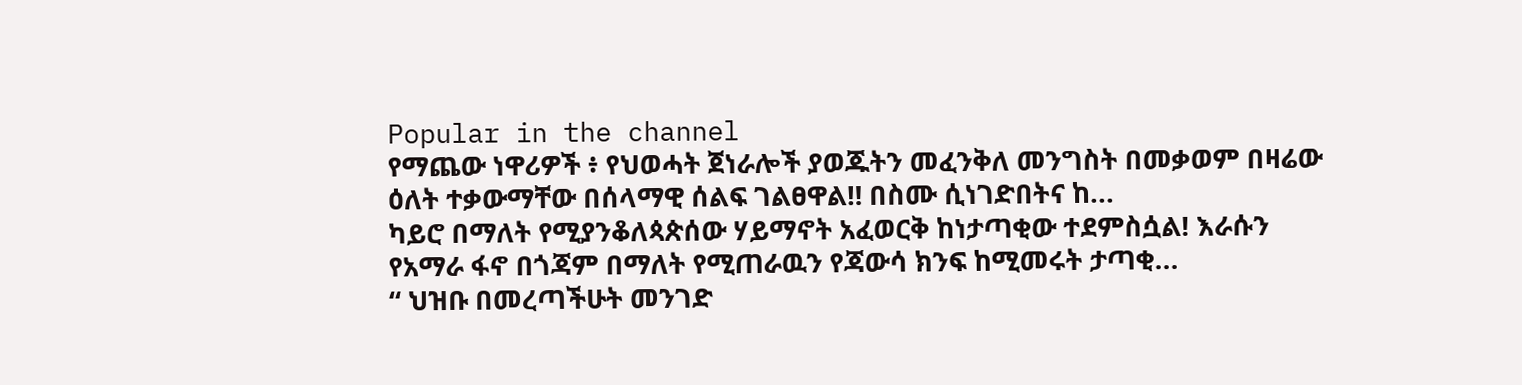Popular in the channel
የማጨው ነዋሪዎች ፥ የህወሓት ጀነራሎች ያወጁትን መፈንቅለ መንግስት በመቃወም በዛሬው ዕለት ተቃውማቸው በሰላማዊ ሰልፍ ገልፀዋል‼ በስሙ ሲነገድበትና ከ...
ካይሮ በማለት የሚያንቆለጳጵሰው ሃይማኖት አፈወርቅ ከነታጣቂው ተደምስሷል! እራሱን የአማራ ፋኖ በጎጃም በማለት የሚጠራዉን የጃውሳ ክንፍ ከሚመሩት ታጣቂ...
“ ህዝቡ በመረጣችሁት መንገድ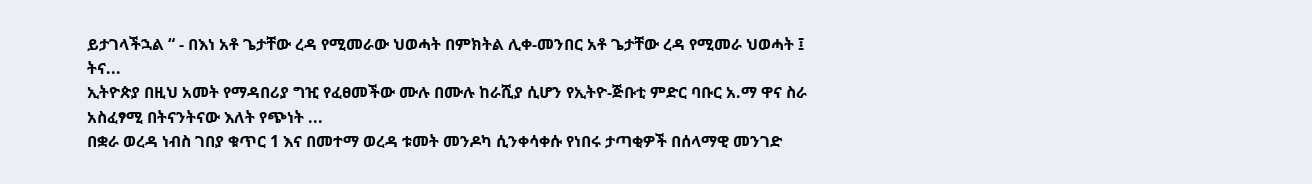ይታገላችኋል “ - በእነ አቶ ጌታቸው ረዳ የሚመራው ህወሓት በምክትል ሊቀ-መንበር አቶ ጌታቸው ረዳ የሚመራ ህወሓት ፤ ትና...
ኢትዮጵያ በዚህ አመት የማዳበሪያ ግዢ የፈፀመችው ሙሉ በሙሉ ከራሺያ ሲሆን የኢትዮ-ጅቡቲ ምድር ባቡር አ.ማ ዋና ስራ አስፈፃሚ በትናንትናው እለት የጭነት ...
በቋራ ወረዳ ነብስ ገበያ ቁጥር 1 እና በመተማ ወረዳ ቱመት መንዶካ ሲንቀሳቀሱ የነበሩ ታጣቂዎች በሰላማዊ መንገድ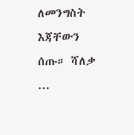ለመንግስት እጃቸውን ሰጡ። ሻለቃ ...